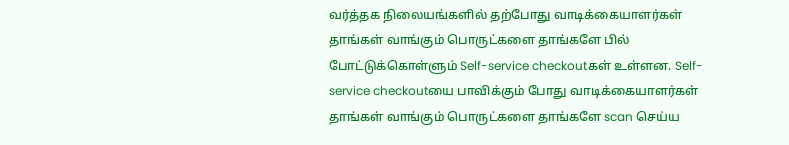வர்த்தக நிலையங்களில் தற்போது வாடிக்கையாளர்கள் தாங்கள் வாங்கும் பொருட்களை தாங்களே பில் போட்டுக்கொள்ளும் Self-service checkoutகள் உள்ளன. Self-service checkoutயை பாவிக்கும் போது வாடிக்கையாளர்கள் தாங்கள் வாங்கும் பொருட்களை தாங்களே scan செய்ய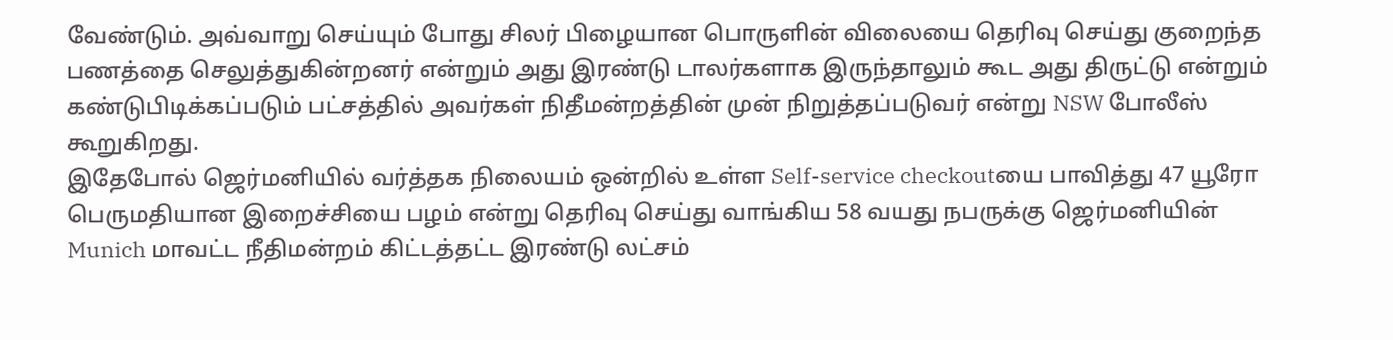வேண்டும். அவ்வாறு செய்யும் போது சிலர் பிழையான பொருளின் விலையை தெரிவு செய்து குறைந்த பணத்தை செலுத்துகின்றனர் என்றும் அது இரண்டு டாலர்களாக இருந்தாலும் கூட அது திருட்டு என்றும் கண்டுபிடிக்கப்படும் பட்சத்தில் அவர்கள் நிதீமன்றத்தின் முன் நிறுத்தப்படுவர் என்று NSW போலீஸ் கூறுகிறது.
இதேபோல் ஜெர்மனியில் வர்த்தக நிலையம் ஒன்றில் உள்ள Self-service checkoutயை பாவித்து 47 யூரோ பெருமதியான இறைச்சியை பழம் என்று தெரிவு செய்து வாங்கிய 58 வயது நபருக்கு ஜெர்மனியின் Munich மாவட்ட நீதிமன்றம் கிட்டத்தட்ட இரண்டு லட்சம்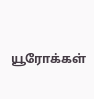யூரோக்கள்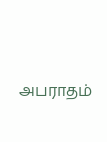அபராதம்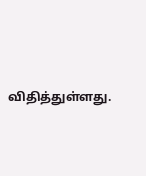விதித்துள்ளது.